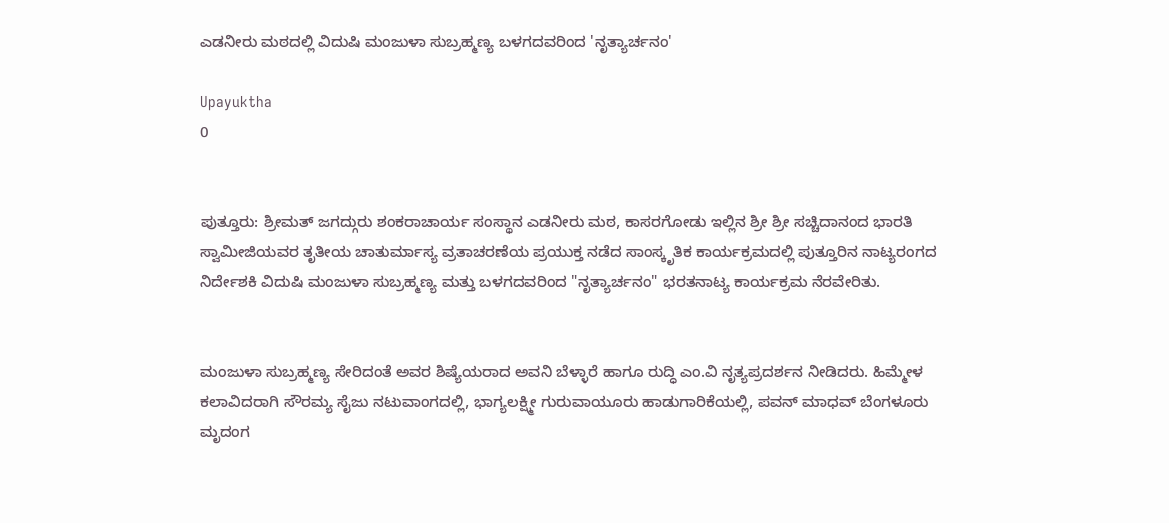ಎಡನೀರು ಮಠದಲ್ಲಿ ವಿದುಷಿ ಮಂಜುಳಾ ಸುಬ್ರಹ್ಮಣ್ಯ ಬಳಗದವರಿಂದ 'ನೃತ್ಯಾರ್ಚನಂ'

Upayuktha
0


ಪುತ್ತೂರು: ಶ್ರೀಮತ್ ಜಗದ್ಗುರು ಶಂಕರಾಚಾರ್ಯ ಸಂಸ್ಥಾನ ಎಡನೀರು ಮಠ, ಕಾಸರಗೋಡು ಇಲ್ಲಿನ ಶ್ರೀ ಶ್ರೀ ಸಚ್ಚಿದಾನಂದ ಭಾರತಿ ಸ್ವಾಮೀಜಿಯವರ ತೃತೀಯ ಚಾತುರ್ಮಾಸ್ಯ ವ್ರತಾಚರಣೆಯ ಪ್ರಯುಕ್ತ ನಡೆದ ಸಾಂಸ್ಕೃತಿಕ ಕಾರ್ಯಕ್ರಮದಲ್ಲಿ ಪುತ್ತೂರಿನ ನಾಟ್ಯರಂಗದ ನಿರ್ದೇಶಕಿ ವಿದುಷಿ ಮಂಜುಳಾ ಸುಬ್ರಹ್ಮಣ್ಯ ಮತ್ತು ಬಳಗದವರಿಂದ "ನೃತ್ಯಾರ್ಚನಂ" ಭರತನಾಟ್ಯ ಕಾರ್ಯಕ್ರಮ ನೆರವೇರಿತು.


ಮಂಜುಳಾ ಸುಬ್ರಹ್ಮಣ್ಯ ಸೇರಿದಂತೆ ಅವರ ಶಿಷ್ಯೆಯರಾದ ಅವನಿ ಬೆಳ್ಳಾರೆ ಹಾಗೂ ರುದ್ಧಿ ಎಂ.ವಿ ನೃತ್ಯಪ್ರದರ್ಶನ ನೀಡಿದರು. ಹಿಮ್ಮೇಳ ಕಲಾವಿದರಾಗಿ ಸೌರಮ್ಯ ಸೈಜು ನಟುವಾಂಗದಲ್ಲಿ, ಭಾಗ್ಯಲಕ್ಷ್ಮೀ ಗುರುವಾಯೂರು ಹಾಡುಗಾರಿಕೆಯಲ್ಲಿ, ಪವನ್ ಮಾಧವ್ ಬೆಂಗಳೂರು ಮೃದಂಗ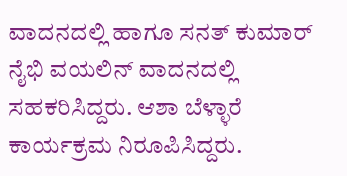ವಾದನದಲ್ಲಿ ಹಾಗೂ ಸನತ್ ಕುಮಾರ್ ನೈಭಿ ವಯಲಿನ್ ವಾದನದಲ್ಲಿ ಸಹಕರಿಸಿದ್ದರು. ಆಶಾ ಬೆಳ್ಳಾರೆ ಕಾರ್ಯಕ್ರಮ ನಿರೂಪಿಸಿದ್ದರು.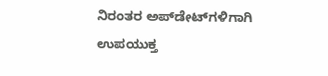ನಿರಂತರ ಅಪ್‌ಡೇಟ್‌ಗಳಿಗಾಗಿ ಉಪಯುಕ್ತ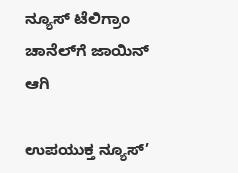ನ್ಯೂಸ್‌ ಟೆಲಿಗ್ರಾಂ ಚಾನೆಲ್‌ಗೆ ಜಾಯಿನ್‌ ಆಗಿ

ಉಪಯುಕ್ತ ನ್ಯೂಸ್‌’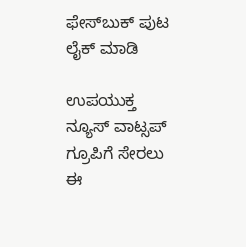ಫೇಸ್‌ಬುಕ್ ಪುಟ ಲೈಕ್ ಮಾಡಿ

ಉಪಯುಕ್ತ ನ್ಯೂಸ್‌ ವಾಟ್ಸಪ್‌ ಗ್ರೂಪಿಗೆ ಸೇರಲು ಈ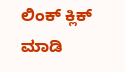ಲಿಂಕ್ ಕ್ಲಿಕ್ ಮಾಡಿ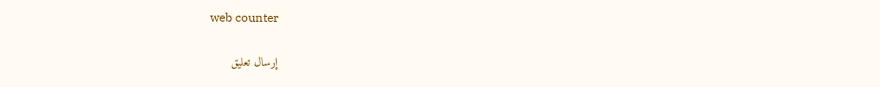web counter

إرسال تعليق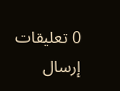0 تعليقات
إرسال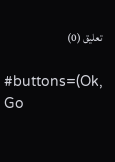تعليق (0)

#buttons=(Ok, Go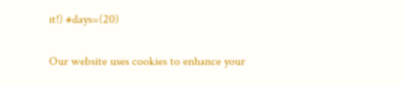it!) #days=(20)

Our website uses cookies to enhance your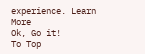experience. Learn More
Ok, Go it!
To Top